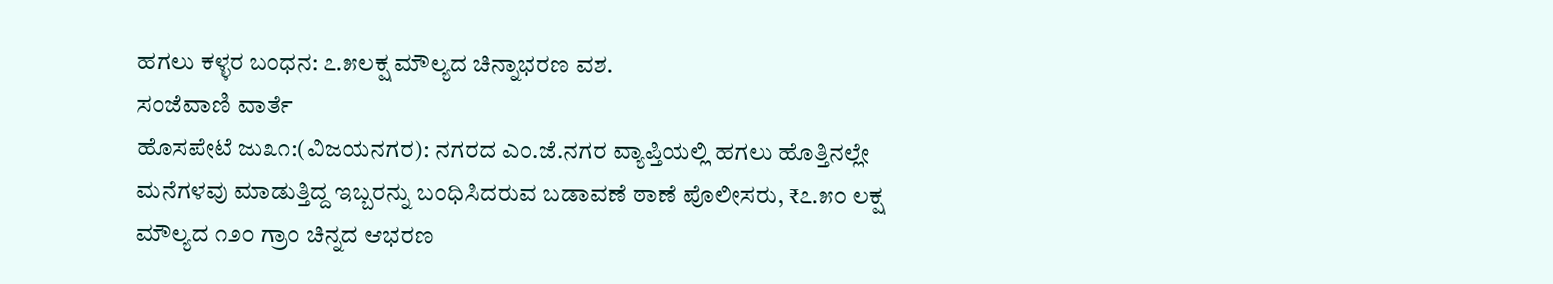ಹಗಲು ಕಳ್ಳರ ಬಂಧನ: ೭.೫ಲಕ್ಷ ಮೌಲ್ಯದ ಚಿನ್ನಾಭರಣ ವಶ.
ಸಂಜೆವಾಣಿ ವಾರ್ತೆ
ಹೊಸಪೇಟೆ ಜು೩೧:(ವಿಜಯನಗರ): ನಗರದ ಎಂ.ಜೆ.ನಗರ ವ್ಯಾಪ್ತಿಯಲ್ಲಿ ಹಗಲು ಹೊತ್ತಿನಲ್ಲೇ ಮನೆಗಳವು ಮಾಡುತ್ತಿದ್ದ ಇಬ್ಬರನ್ನು ಬಂಧಿಸಿದರುವ ಬಡಾವಣೆ ಠಾಣೆ ಪೊಲೀಸರು, ₹೭.೫೦ ಲಕ್ಷ ಮೌಲ್ಯದ ೧೨೦ ಗ್ರಾಂ ಚಿನ್ನದ ಆಭರಣ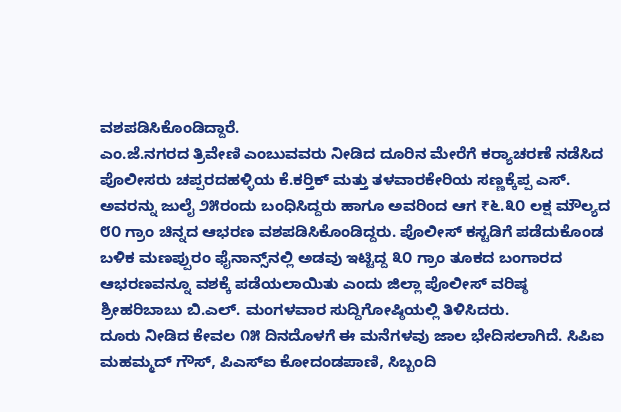ವಶಪಡಿಸಿಕೊಂಡಿದ್ದಾರೆ.
ಎಂ.ಜೆ.ನಗರದ ತ್ರಿವೇಣಿ ಎಂಬುವವರು ನೀಡಿದ ದೂರಿನ ಮೇರೆಗೆ ಕರ‍್ಯಾಚರಣೆ ನಡೆಸಿದ ಪೊಲೀಸರು ಚಪ್ಪರದಹಳ್ಳಿಯ ಕೆ.ಕರ‍್ತಿಕ್‌ ಮತ್ತು ತಳವಾರಕೇರಿಯ ಸಣ್ಣಕ್ಕೆಪ್ಪ ಎಸ್‌. ಅವರನ್ನು ಜುಲೈ ೨೫ರಂದು ಬಂಧಿಸಿದ್ದರು ಹಾಗೂ ಅವರಿಂದ ಆಗ ₹೬.೩೦ ಲಕ್ಷ ಮೌಲ್ಯದ ೮೦ ಗ್ರಾಂ ಚಿನ್ನದ ಆಭರಣ ವಶಪಡಿಸಿಕೊಂಡಿದ್ದರು. ಪೊಲೀಸ್‌ ಕಸ್ಟಡಿಗೆ ಪಡೆದುಕೊಂಡ ಬಳಿಕ ಮಣಪ್ಪುರಂ ಫೈನಾನ್ಸ್‌ನಲ್ಲಿ ಅಡವು ಇಟ್ಟಿದ್ದ ೩೦ ಗ್ರಾಂ ತೂಕದ ಬಂಗಾರದ ಆಭರಣವನ್ನೂ ವಶಕ್ಕೆ ಪಡೆಯಲಾಯಿತು ಎಂದು ಜಿಲ್ಲಾ ಪೊಲೀಸ್ ವರಿಷ್ಠ ಶ್ರೀಹರಿಬಾಬು ಬಿ.ಎಲ್‌. ಮಂಗಳವಾರ ಸುದ್ದಿಗೋಷ್ಠಿಯಲ್ಲಿ ತಿಳಿಸಿದರು.
ದೂರು ನೀಡಿದ ಕೇವಲ ೧೫ ದಿನದೊಳಗೆ ಈ ಮನೆಗಳವು ಜಾಲ ಭೇದಿಸಲಾಗಿದೆ. ಸಿಪಿಐ ಮಹಮ್ಮದ್ ಗೌಸ್‌, ಪಿಎಸ್‌ಐ ಕೋದಂಡಪಾಣಿ, ಸಿಬ್ಬಂದಿ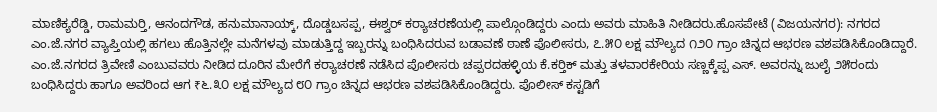ಮಾಣಿಕ್ಯರೆಡ್ಡಿ, ರಾಮಮರ‍್ತಿ, ಆನಂದಗೌಡ, ಹನುಮಾನಾಯ್ಕ್‌, ದೊಡ್ಡಬಸಪ್ಪ, ಈಶ್ವರ್‌ ಕರ‍್ಯಾಚರಣೆಯಲ್ಲಿ ಪಾಲ್ಗೊಂಡಿದ್ದರು ಎಂದು ಅವರು ಮಾಹಿತಿ ನೀಡಿದರು.ಹೊಸಪೇಟೆ (ವಿಜಯನಗರ): ನಗರದ ಎಂ.ಜೆ.ನಗರ ವ್ಯಾಪ್ತಿಯಲ್ಲಿ ಹಗಲು ಹೊತ್ತಿನಲ್ಲೇ ಮನೆಗಳವು ಮಾಡುತ್ತಿದ್ದ ಇಬ್ಬರನ್ನು ಬಂಧಿಸಿದರುವ ಬಡಾವಣೆ ಠಾಣೆ ಪೊಲೀಸರು, ೭.೫೦ ಲಕ್ಷ ಮೌಲ್ಯದ ೧೨೦ ಗ್ರಾಂ ಚಿನ್ನದ ಆಭರಣ ವಶಪಡಿಸಿಕೊಂಡಿದ್ದಾರೆ.
ಎಂ.ಜೆ.ನಗರದ ತ್ರಿವೇಣಿ ಎಂಬುವವರು ನೀಡಿದ ದೂರಿನ ಮೇರೆಗೆ ಕರ‍್ಯಾಚರಣೆ ನಡೆಸಿದ ಪೊಲೀಸರು ಚಪ್ಪರದಹಳ್ಳಿಯ ಕೆ.ಕರ‍್ತಿಕ್‌ ಮತ್ತು ತಳವಾರಕೇರಿಯ ಸಣ್ಣಕ್ಕೆಪ್ಪ ಎಸ್‌. ಅವರನ್ನು ಜುಲೈ ೨೫ರಂದು ಬಂಧಿಸಿದ್ದರು ಹಾಗೂ ಅವರಿಂದ ಆಗ ₹೬.೩೦ ಲಕ್ಷ ಮೌಲ್ಯದ ೮೦ ಗ್ರಾಂ ಚಿನ್ನದ ಆಭರಣ ವಶಪಡಿಸಿಕೊಂಡಿದ್ದರು. ಪೊಲೀಸ್‌ ಕಸ್ಟಡಿಗೆ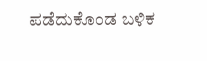ಪಡೆದುಕೊಂಡ ಬಳಿಕ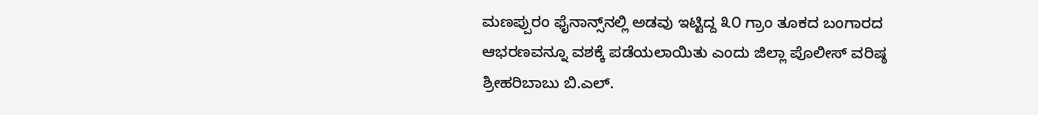ಮಣಪ್ಪುರಂ ಫೈನಾನ್ಸ್‌ನಲ್ಲಿ ಅಡವು ಇಟ್ಟಿದ್ದ ೩೦ ಗ್ರಾಂ ತೂಕದ ಬಂಗಾರದ ಆಭರಣವನ್ನೂ ವಶಕ್ಕೆ ಪಡೆಯಲಾಯಿತು ಎಂದು ಜಿಲ್ಲಾ ಪೊಲೀಸ್ ವರಿಷ್ಠ ಶ್ರೀಹರಿಬಾಬು ಬಿ.ಎಲ್‌.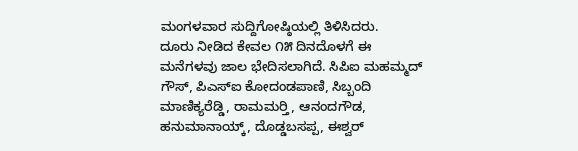ಮಂಗಳವಾರ ಸುದ್ದಿಗೋಷ್ಠಿಯಲ್ಲಿ ತಿಳಿಸಿದರು.
ದೂರು ನೀಡಿದ ಕೇವಲ ೧೫ ದಿನದೊಳಗೆ ಈ ಮನೆಗಳವು ಜಾಲ ಭೇದಿಸಲಾಗಿದೆ. ಸಿಪಿಐ ಮಹಮ್ಮದ್ ಗೌಸ್‌, ಪಿಎಸ್‌ಐ ಕೋದಂಡಪಾಣಿ, ಸಿಬ್ಬಂದಿ ಮಾಣಿಕ್ಯರೆಡ್ಡಿ, ರಾಮಮರ‍್ತಿ, ಆನಂದಗೌಡ, ಹನುಮಾನಾಯ್ಕ್‌, ದೊಡ್ಡಬಸಪ್ಪ, ಈಶ್ವರ್‌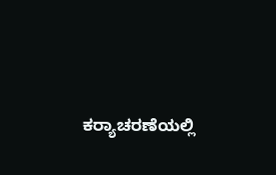ಕರ‍್ಯಾಚರಣೆಯಲ್ಲಿ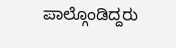ಪಾಲ್ಗೊಂಡಿದ್ದರು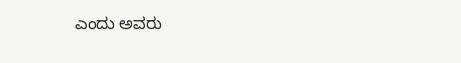ಎಂದು ಅವರು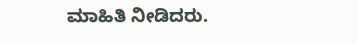ಮಾಹಿತಿ ನೀಡಿದರು.